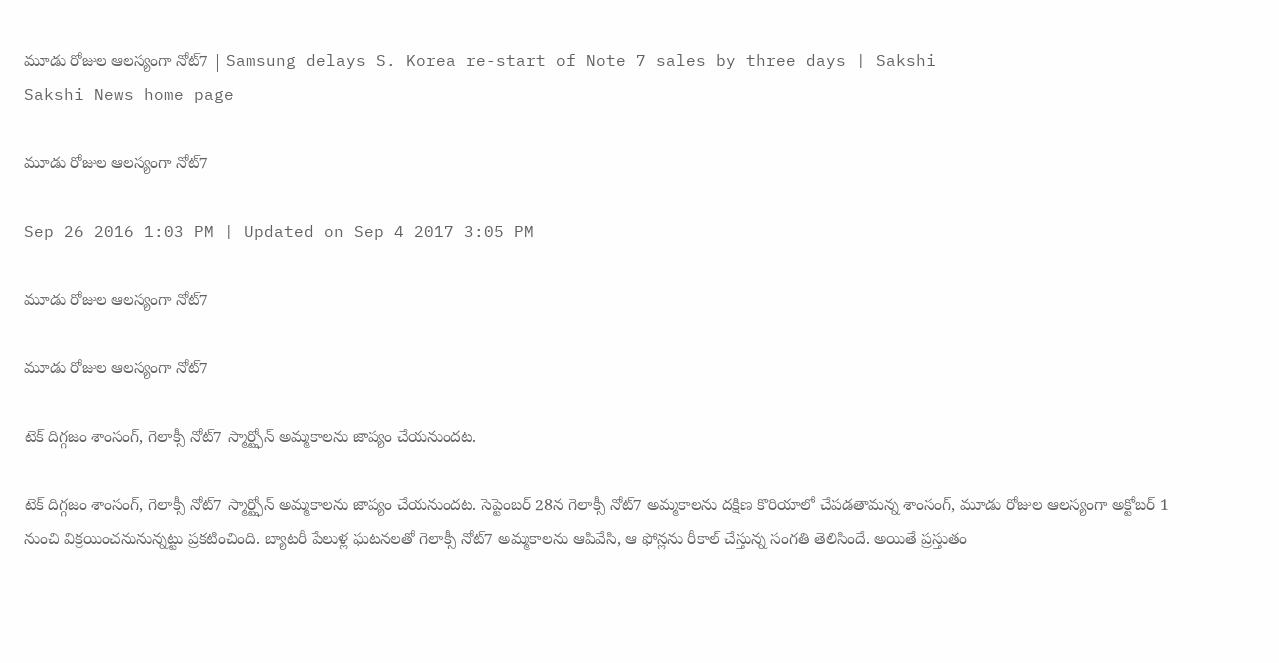మూడు రోజుల ఆలస్యంగా నోట్7 | Samsung delays S. Korea re-start of Note 7 sales by three days | Sakshi
Sakshi News home page

మూడు రోజుల ఆలస్యంగా నోట్7

Sep 26 2016 1:03 PM | Updated on Sep 4 2017 3:05 PM

మూడు రోజుల ఆలస్యంగా నోట్7

మూడు రోజుల ఆలస్యంగా నోట్7

టెక్ దిగ్గజం శాంసంగ్, గెలాక్సీ నోట్7 స్మార్ట్ఫోన్ అమ్మకాలను జాప్యం చేయనుందట.

టెక్ దిగ్గజం శాంసంగ్, గెలాక్సీ నోట్7 స్మార్ట్ఫోన్ అమ్మకాలను జాప్యం చేయనుందట. సెప్టెంబర్ 28న గెలాక్సీ నోట్7 అమ్మకాలను దక్షిణ కొరియాలో చేపడతామన్న శాంసంగ్, మూడు రోజుల ఆలస్యంగా అక్టోబర్ 1 నుంచి విక్రయించనునున్నట్టు ప్రకటించింది. బ్యాటరీ పేలుళ్ల ఘటనలతో గెలాక్సీ నోట్7 అమ్మకాలను ఆపివేసి, ఆ ఫోన్లను రీకాల్ చేస్తున్న సంగతి తెలిసిందే. అయితే ప్రస్తుతం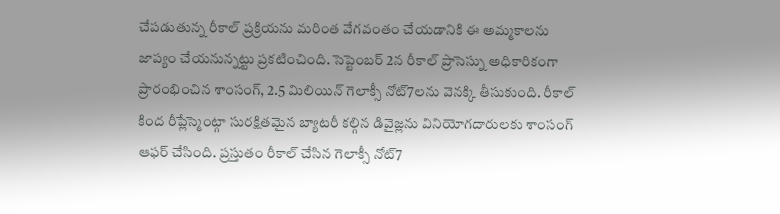చేపడుతున్న రీకాల్ ప్రక్రియను మరింత వేగవంతం చేయడానికి ఈ అమ్మకాలను జాప్యం చేయనున్నట్టు ప్రకటించింది. సెప్టెంబర్ 2న రీకాల్ ప్రాసెస్ను అధికారికంగా ప్రారంభించిన శాంసంగ్, 2.5 మిలియిన్ గెలాక్సీ నోట్7లను వెనక్కి తీసుకుంది. రీకాల్ కింద రీప్లేస్మెంట్గా సురక్షితమైన బ్యాటరీ కల్గిన డివైజ్లను వినియోగదారులకు శాంసంగ్ ఆఫర్ చేసింది. ప్రస్తుతం రీకాల్ చేసిన గెలాక్సీ నోట్7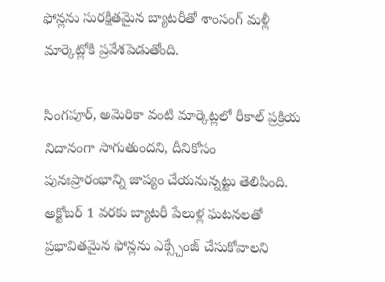ఫోన్లను సురక్షితమైన బ్యాటరీతో శాంసంగ్ మళ్లీ మార్కెట్లోకి ప్రవేశపెడుతోంది.

సింగపూర్, అమెరికా వంటి మార్కెట్లలో రీకాల్ ప్రక్రియ నిదానంగా సాగుతుందని, దీనికోసం పునఃప్రారంభాన్ని జాప్యం చేయనున్నట్టు తెలిపింది. అక్టోబర్ 1 వరకు బ్యాటరీ పేలుళ్ల ఘటనలతో ప్రభావితమైన ఫోన్లను ఎక్స్చేంజ్ చేసుకోవాలని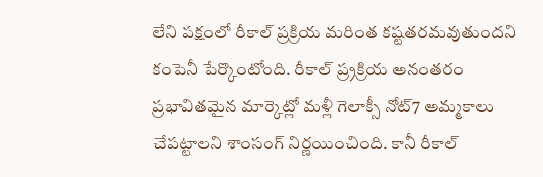లేని పక్షంలో రీకాల్ ప్రక్రియ మరింత కష్టతరమవుతుందని కంపెనీ పేర్కొంటోంది. రీకాల్ ప్ర్రక్రియ అనంతరం ప్రభావితమైన మార్కెట్లో మళ్లీ గెలాక్సీ నోట్7 అమ్మకాలు చేపట్టాలని శాంసంగ్ నిర్ణయించింది. కానీ రీకాల్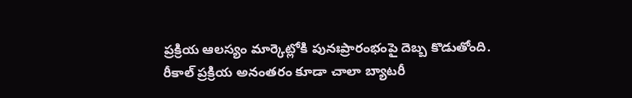ప్రక్రియ ఆలస్యం మార్కెట్లోకి పునఃప్రారంభంపై దెబ్బ కొడుతోంది. రీకాల్ ప్రక్రియ అనంతరం కూడా చాలా బ్యాటరీ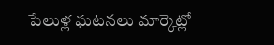పేలుళ్ల ఘటనలు మార్కెట్లో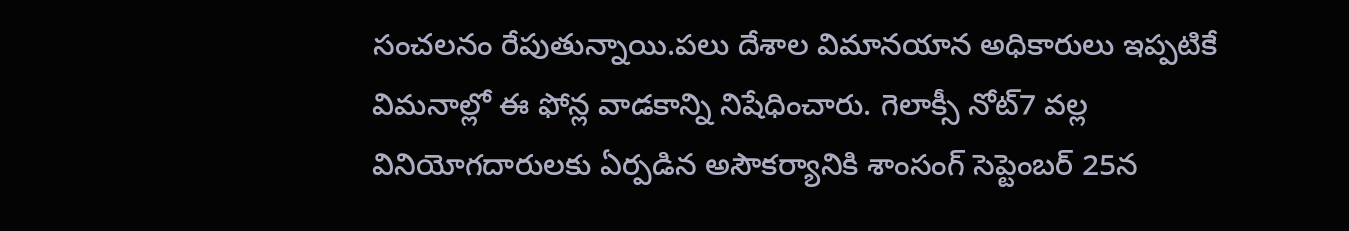సంచలనం రేపుతున్నాయి.పలు దేశాల విమానయాన అధికారులు ఇప్పటికే విమనాల్లో ఈ ఫోన్ల వాడకాన్ని నిషేధించారు. గెలాక్సీ నోట్7 వల్ల వినియోగదారులకు ఏర్పడిన అసౌకర్యానికి శాంసంగ్ సెప్టెంబర్ 25న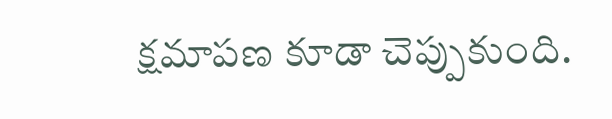క్షమాపణ కూడా చెప్పుకుంది.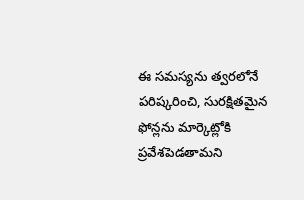ఈ సమస్యను త్వరలోనే పరిష్కరించి, సురక్షితమైన ఫోన్లను మార్కెట్లోకి ప్రవేశపెడతామని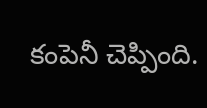కంపెనీ చెప్పింది.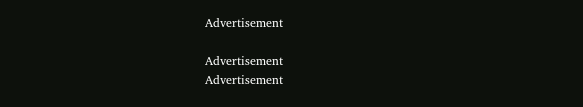Advertisement

Advertisement
Advertisement